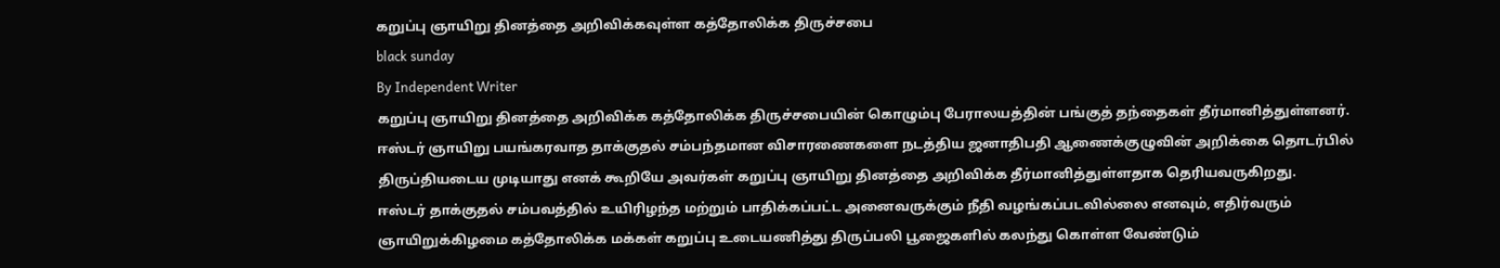கறுப்பு ஞாயிறு தினத்தை அறிவிக்கவுள்ள கத்தோலிக்க திருச்சபை
black sunday
By Independent Writer
கறுப்பு ஞாயிறு தினத்தை அறிவிக்க கத்தோலிக்க திருச்சபையின் கொழும்பு பேராலயத்தின் பங்குத் தந்தைகள் தீர்மானித்துள்ளனர்.
ஈஸ்டர் ஞாயிறு பயங்கரவாத தாக்குதல் சம்பந்தமான விசாரணைகளை நடத்திய ஜனாதிபதி ஆணைக்குழுவின் அறிக்கை தொடர்பில் திருப்தியடைய முடியாது எனக் கூறியே அவர்கள் கறுப்பு ஞாயிறு தினத்தை அறிவிக்க தீர்மானித்துள்ளதாக தெரியவருகிறது.
ஈஸ்டர் தாக்குதல் சம்பவத்தில் உயிரிழந்த மற்றும் பாதிக்கப்பட்ட அனைவருக்கும் நீதி வழங்கப்படவில்லை எனவும், எதிர்வரும் ஞாயிறுக்கிழமை கத்தோலிக்க மக்கள் கறுப்பு உடையணித்து திருப்பலி பூஜைகளில் கலந்து கொள்ள வேண்டும்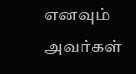எனவும் அவர்கள்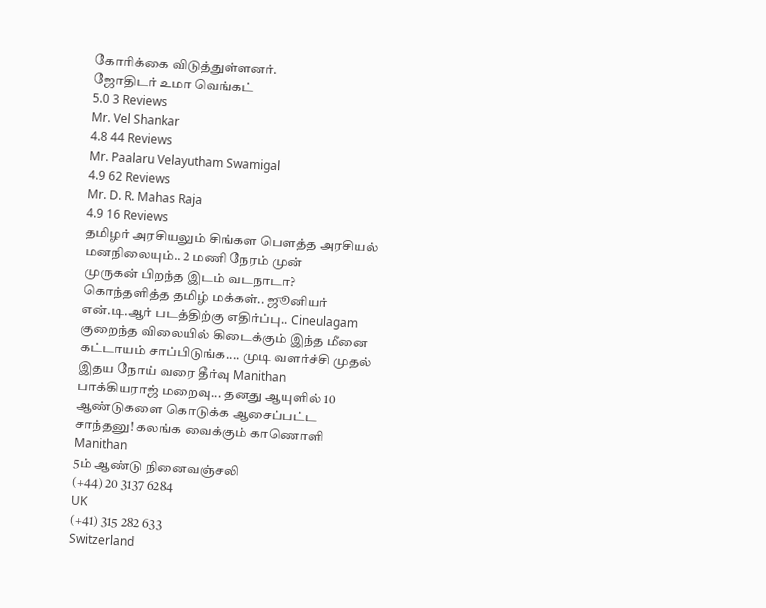கோரிக்கை விடுத்துள்ளனர்.
ஜோதிடர் உமா வெங்கட்
5.0 3 Reviews
Mr. Vel Shankar
4.8 44 Reviews
Mr. Paalaru Velayutham Swamigal
4.9 62 Reviews
Mr. D. R. Mahas Raja
4.9 16 Reviews
தமிழர் அரசியலும் சிங்கள பௌத்த அரசியல் மனநிலையும்.. 2 மணி நேரம் முன்
முருகன் பிறந்த இடம் வடநாடா? கொந்தளித்த தமிழ் மக்கள்.. ஜூனியர் என்.டி.ஆர் படத்திற்கு எதிர்ப்பு.. Cineulagam
குறைந்த விலையில் கிடைக்கும் இந்த மீனை கட்டாயம் சாப்பிடுங்க.... முடி வளர்ச்சி முதல் இதய நோய் வரை தீர்வு Manithan
பாக்கியராஜ் மறைவு... தனது ஆயுளில் 10 ஆண்டுகளை கொடுக்க ஆசைப்பட்ட சாந்தனு! கலங்க வைக்கும் காணொளி Manithan
5ம் ஆண்டு நினைவஞ்சலி
(+44) 20 3137 6284
UK
(+41) 315 282 633
Switzerland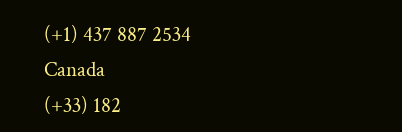(+1) 437 887 2534
Canada
(+33) 182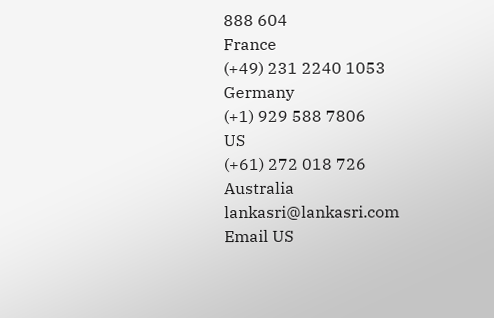888 604
France
(+49) 231 2240 1053
Germany
(+1) 929 588 7806
US
(+61) 272 018 726
Australia
lankasri@lankasri.com
Email US